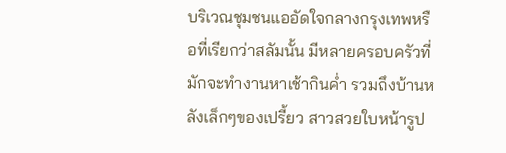บริเวณชุมชนแออัดใจกลางกรุงเทพหรือที่เรียกว่าสลัมนั้น มีหลายครอบครัวที่มักจะทำงานหาเช้ากินค่ำ รวมถึงบ้านหลังเล็กๆของเปรี้ยว สาวสวยใบหน้ารูป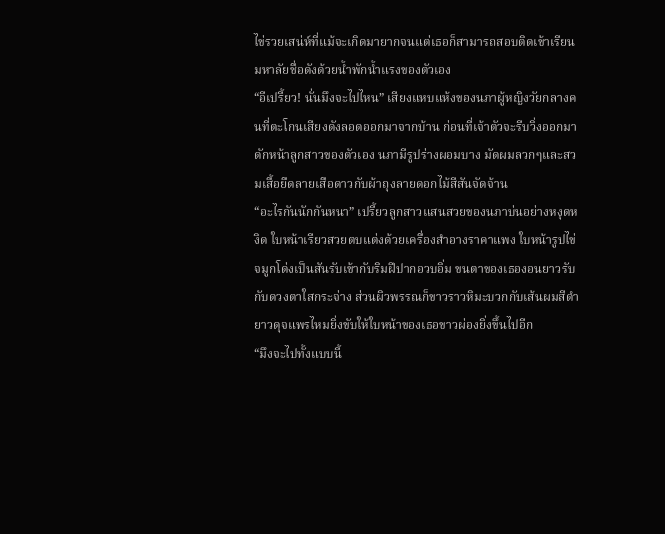ไข่รวยเสน่ห์ที่แม้จะเกิดมายากจนแต่เธอก็สามารถสอบติดเข้าเรียนมหาลัยชื่อดังด้วยน้ำพักน้ำแรงของตัวเอง
“อีเปรี้ยว! นั่นมึงจะไปไหน” เสียงแหบแห้งของนภาผู้หญิงวัยกลางคนที่ตะโกนเสียงดังลอดออกมาจากบ้าน ก่อนที่เจ้าตัวจะรีบวิ่งออกมาดักหน้าลูกสาวของตัวเอง นภามีรูปร่างผอมบาง มัดผมลวกๆและสวมเสื้อยืดลายเสือดาวกับผ้าถุงลายดอกไม้สีสันจัดจ้าน
“อะไรกันนักกันหนา” เปรี้ยวลูกสาวแสนสวยของนภาบ่นอย่างหงุดหงิด ใบหน้าเรียวสวยตบแต่งด้วยเครื่องสำอางราคาแพง ใบหน้ารูปไข่จมูกโด่งเป็นสันรับเข้ากับริมฝีปากอวบอิ่ม ขนตาของเธองอนยาวรับกับดวงตาใสกระจ่าง ส่วนผิวพรรณก็ขาวราวหิมะบวกกับเส้นผมสีดำยาวดุจแพรไหมยิ่งขับให้ใบหน้าของเธอขาวผ่องยิ่งขึ้นไปอีก
“มึงจะไปทั้งแบบนี้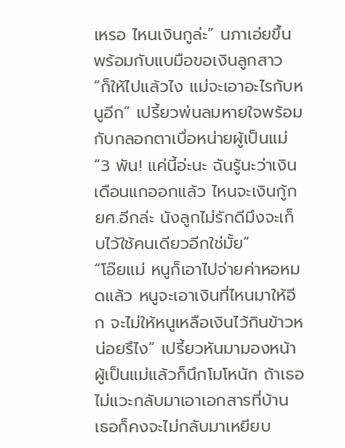เหรอ ไหนเงินกูล่ะ” นภาเอ่ยขึ้นพร้อมกับแบมือขอเงินลูกสาว
“ก็ให้ไปแล้วไง แม่จะเอาอะไรกับหนูอีก” เปรี้ยวพ่นลมหายใจพร้อมกับกลอกตาเบื่อหน่ายผู้เป็นแม่
“3 พัน! แค่นี้อ่ะนะ ฉันรู้นะว่าเงินเดือนแกออกแล้ว ไหนจะเงินกู้กยศ.อีกล่ะ นังลูกไม่รักดีมึงจะเก็บไว้ใช้คนเดียวอีกใช่มั้ย”
“โอ๊ยแม่ หนูก็เอาไปจ่ายค่าหอหมดแล้ว หนูจะเอาเงินที่ไหนมาให้อีก จะไม่ให้หนูเหลือเงินไว้กินข้าวหน่อยรึไง” เปรี้ยวหันมามองหน้าผู้เป็นแม่แล้วก็นึกโมโหนัก ถ้าเธอไม่แวะกลับมาเอาเอกสารที่บ้าน เธอก็คงจะไม่กลับมาเหยียบ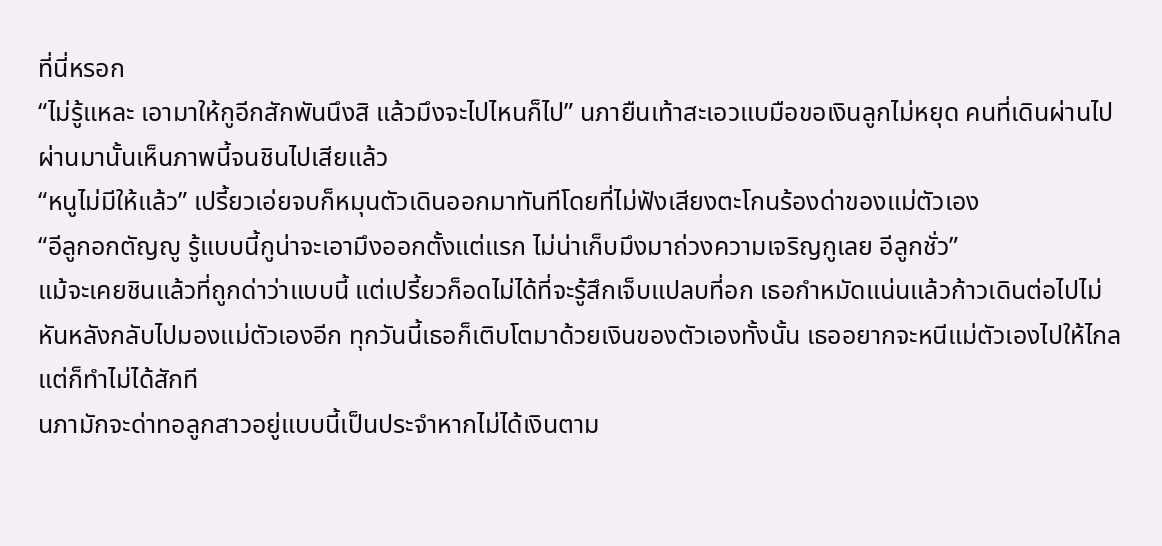ที่นี่หรอก
“ไม่รู้แหละ เอามาให้กูอีกสักพันนึงสิ แล้วมึงจะไปไหนก็ไป” นภายืนเท้าสะเอวแบมือขอเงินลูกไม่หยุด คนที่เดินผ่านไปผ่านมานั้นเห็นภาพนี้จนชินไปเสียแล้ว
“หนูไม่มีให้แล้ว” เปรี้ยวเอ่ยจบก็หมุนตัวเดินออกมาทันทีโดยที่ไม่ฟังเสียงตะโกนร้องด่าของแม่ตัวเอง
“อีลูกอกตัญญู รู้แบบนี้กูน่าจะเอามึงออกตั้งแต่แรก ไม่น่าเก็บมึงมาถ่วงความเจริญกูเลย อีลูกชั่ว”
แม้จะเคยชินแล้วที่ถูกด่าว่าแบบนี้ แต่เปรี้ยวก็อดไม่ได้ที่จะรู้สึกเจ็บแปลบที่อก เธอกำหมัดแน่นแล้วก้าวเดินต่อไปไม่หันหลังกลับไปมองแม่ตัวเองอีก ทุกวันนี้เธอก็เติบโตมาด้วยเงินของตัวเองทั้งนั้น เธออยากจะหนีแม่ตัวเองไปให้ไกลแต่ก็ทำไม่ได้สักที
นภามักจะด่าทอลูกสาวอยู่แบบนี้เป็นประจำหากไม่ได้เงินตาม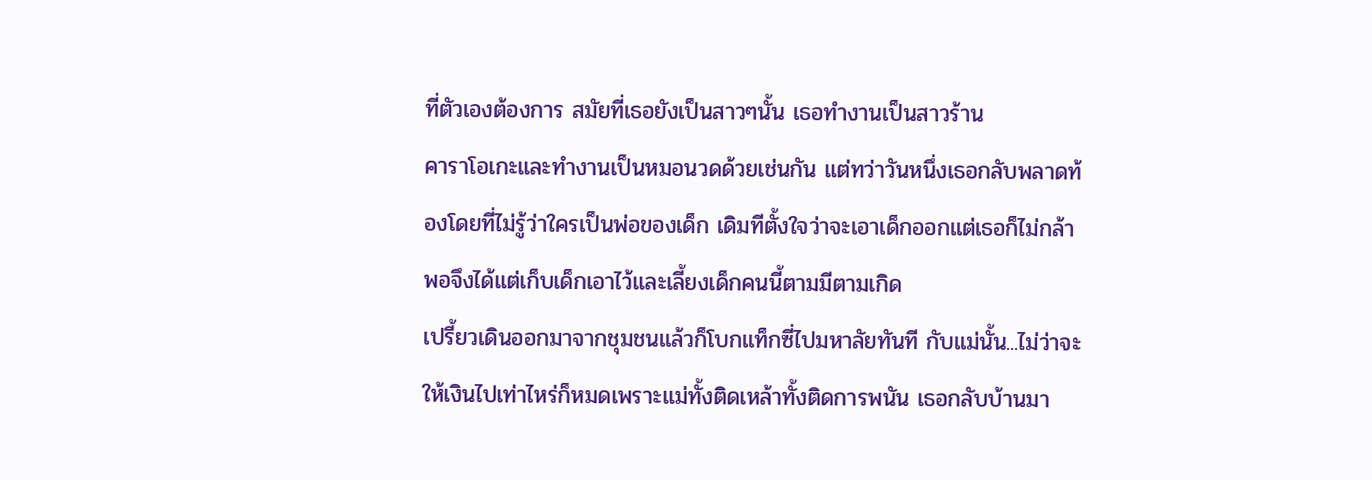ที่ตัวเองต้องการ สมัยที่เธอยังเป็นสาวๆนั้น เธอทำงานเป็นสาวร้าน
คาราโอเกะและทำงานเป็นหมอนวดด้วยเช่นกัน แต่ทว่าวันหนึ่งเธอกลับพลาดท้องโดยที่ไม่รู้ว่าใครเป็นพ่อของเด็ก เดิมทีตั้งใจว่าจะเอาเด็กออกแต่เธอก็ไม่กล้าพอจึงได้แต่เก็บเด็กเอาไว้และเลี้ยงเด็กคนนี้ตามมีตามเกิด
เปรี้ยวเดินออกมาจากชุมชนแล้วก็โบกแท็กซี่ไปมหาลัยทันที กับแม่นั้น...ไม่ว่าจะให้เงินไปเท่าไหร่ก็หมดเพราะแม่ทั้งติดเหล้าทั้งติดการพนัน เธอกลับบ้านมา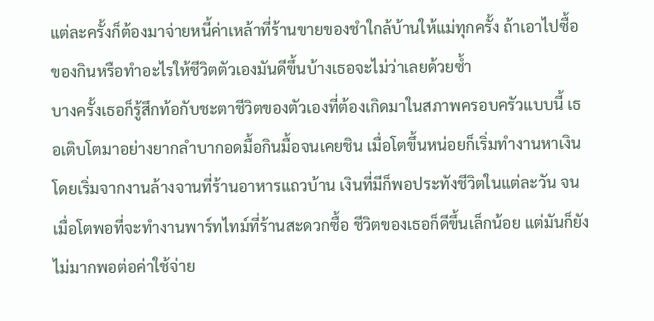แต่ละครั้งก็ต้องมาจ่ายหนี้ค่าเหล้าที่ร้านขายของชำใกล้บ้านให้แม่ทุกครั้ง ถ้าเอาไปซื้อของกินหรือทำอะไรให้ชีวิตตัวเองมันดีขึ้นบ้างเธอจะไม่ว่าเลยด้วยซ้ำ
บางครั้งเธอก็รู้สึกท้อกับชะตาชีวิตของตัวเองที่ต้องเกิดมาในสภาพครอบครัวแบบนี้ เธอเติบโตมาอย่างยากลำบากอดมื้อกินมื้อจนเคยชิน เมื่อโตขึ้นหน่อยก็เริ่มทำงานหาเงินโดยเริ่มจากงานล้างจานที่ร้านอาหารแถวบ้าน เงินที่มีก็พอประทังชีวิตในแต่ละวัน จนเมื่อโตพอที่จะทำงานพาร์ทไทม์ที่ร้านสะดวกซื้อ ชีวิตของเธอก็ดีขึ้นเล็กน้อย แต่มันก็ยังไม่มากพอต่อค่าใช้จ่าย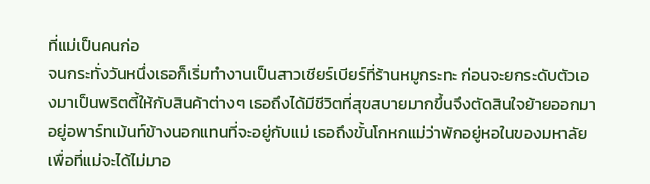ที่แม่เป็นคนก่อ
จนกระทั่งวันหนึ่งเธอก็เริ่มทำงานเป็นสาวเชียร์เบียร์ที่ร้านหมูกระทะ ก่อนจะยกระดับตัวเองมาเป็นพริตตี้ให้กับสินค้าต่างๆ เธอถึงได้มีชีวิตที่สุขสบายมากขึ้นจึงตัดสินใจย้ายออกมาอยู่อพาร์ทเม้นท์ข้างนอกแทนที่จะอยู่กับแม่ เธอถึงขั้นโกหกแม่ว่าพักอยู่หอในของมหาลัยเพื่อที่แม่จะได้ไม่มาอ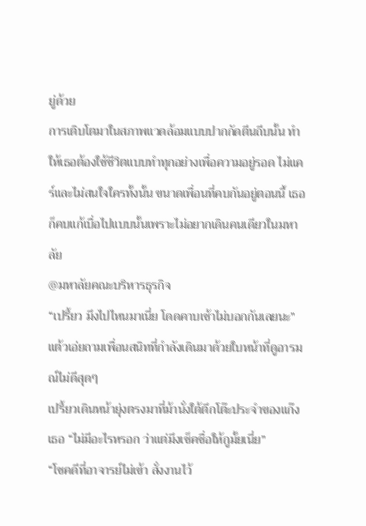ยู่ด้วย
การเติบโตมาในสภาพแวดล้อมแบบปากกัดตีนถีบนั้น ทำให้เธอต้องใช้ชีวิตแบบทำทุกอย่างเพื่อความอยู่รอด ไม่แคร์และไม่สนใจใครทั้งนั้น ขนาดเพื่อนที่คบกันอยู่ตอนนี้ เธอก็คบแก้เบื่อไปแบบนั้นเพราะไม่อยากเดินคนเดียวในมหาลัย
@มหาลัยคณะบริหารธุรกิจ
“เปรี้ยว มึงไปไหนมาเนี่ย โดดคาบเช้าไม่บอกกันเลยนะ” แต้วเอ่ยถามเพื่อนสนิทที่กำลังเดินมาด้วยใบหน้าที่ดูอารมณ์ไม่ดีสุดๆ
เปรี้ยวเดินหน้ายุ่งตรงมาที่ม้านั่งใต้ตึกโต๊ะประจำของแก๊งเธอ “ไม่มีอะไรหรอก ว่าแต่มึงเช็คชื่อให้กูมั้ยเนี่ย”
“โชคดีที่อาจารย์ไม่เข้า สั่งงานไว้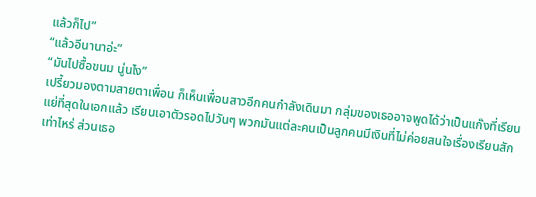แล้วก็ไป”
“แล้วอีนานาอ่ะ”
“มันไปซื้อขนม นู่นไง”
เปรี้ยวมองตามสายตาเพื่อน ก็เห็นเพื่อนสาวอีกคนกำลังเดินมา กลุ่มของเธออาจพูดได้ว่าเป็นแก๊งที่เรียนแย่ที่สุดในเอกแล้ว เรียนเอาตัวรอดไปวันๆ พวกมันแต่ละคนเป็นลูกคนมีเงินที่ไม่ค่อยสนใจเรื่องเรียนสักเท่าไหร่ ส่วนเธอ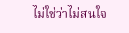ไม่ใช่ว่าไม่สนใจ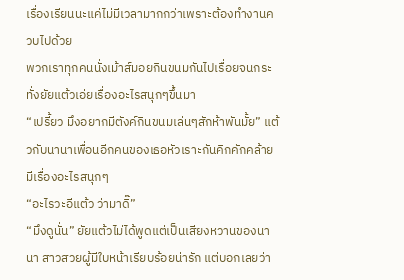เรื่องเรียนนะแค่ไม่มีเวลามากกว่าเพราะต้องทำงานควบไปด้วย
พวกเราทุกคนนั่งเม้าส์มอยกินขนมกันไปเรื่อยจนกระทั่งยัยแต้วเอ่ยเรื่องอะไรสนุกๆขึ้นมา
“เปรี้ยว มึงอยากมีตังค์กินขนมเล่นๆสักห้าพันมั้ย” แต้วกับนานาเพื่อนอีกคนของเธอหัวเราะกันคิกคักคล้ายมีเรื่องอะไรสนุกๆ
“อะไรวะอีแต้ว ว่ามาดิ๊”
“มึงดูนั่น” ยัยแต้วไม่ได้พูดแต่เป็นเสียงหวานของนานา สาวสวยผู้มีใบหน้าเรียบร้อยน่ารัก แต่บอกเลยว่า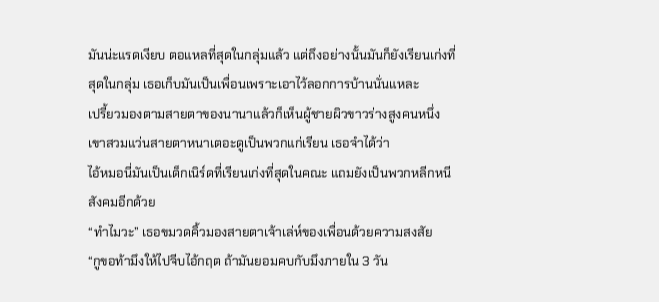มันน่ะแรดเงียบ ตอแหลที่สุดในกลุ่มแล้ว แต่ถึงอย่างนั้นมันก็ยังเรียนเก่งที่สุดในกลุ่ม เธอเก็บมันเป็นเพื่อนเพราะเอาไว้ลอกการบ้านนั่นแหละ
เปรี้ยวมองตามสายตาของนานาแล้วก็เห็นผู้ชายผิวขาวร่างสูงคนหนึ่ง เขาสวมแว่นสายตาหนาเตอะดูเป็นพวกแก่เรียน เธอจำได้ว่า
ไอ้หมอนี่มันเป็นเด็กเนิร์ดที่เรียนเก่งที่สุดในคณะ แถมยังเป็นพวกหลีกหนีสังคมอีกด้วย
“ทำไมวะ” เธอขมวดคิ้วมองสายตาเจ้าเล่ห์ของเพื่อนด้วยความสงสัย
“กูขอท้ามึงให้ไปจีบไอ้กฤต ถ้ามันยอมคบกับมึงภายใน 3 วัน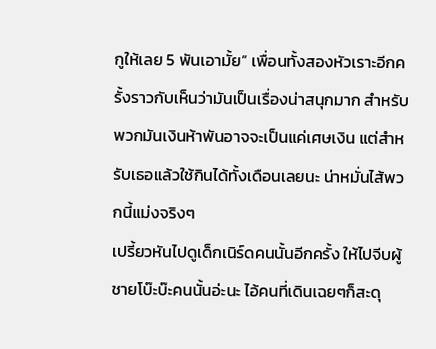กูให้เลย 5 พันเอามั้ย” เพื่อนทั้งสองหัวเราะอีกครั้งราวกับเห็นว่ามันเป็นเรื่องน่าสนุกมาก สำหรับพวกมันเงินห้าพันอาจจะเป็นแค่เศษเงิน แต่สำหรับเธอแล้วใช้กินได้ทั้งเดือนเลยนะ น่าหมั่นไส้พวกนี้แม่งจริงๆ
เปรี้ยวหันไปดูเด็กเนิร์ดคนนั้นอีกครั้ง ให้ไปจีบผู้ชายโบ๊ะบ๊ะคนนั้นอ่ะนะ ไอ้คนที่เดินเฉยๆก็สะดุ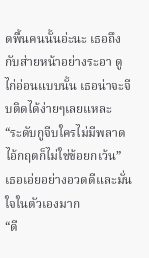ดพื้นคนนั้นอ่ะนะ เธอถึงกับส่ายหน้าอย่างระอา ดูไก่อ่อนแบบนั้น เธอน่าจะจีบติดได้ง่ายๆเลยแหละ
“ระดับกูจีบใครไม่มีพลาด ไอ้กฤตก็ไม่ใช่ข้อยกเว้น” เธอเอ่ยอย่างอวดดีและมั่นใจในตัวเองมาก
“ดี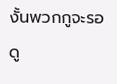งั้นพวกกูจะรอดู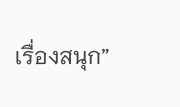เรื่องสนุก”